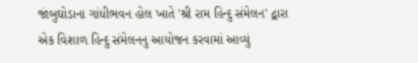જાંબુઘોડાના ગાંધીભવન હોલ ખાતે 'શ્રી રામ હિન્દુ સંમેલન' દ્વારા એક વિશાળ હિન્દુ સંમેલનનુ આયોજન કરવામાં આવ્યું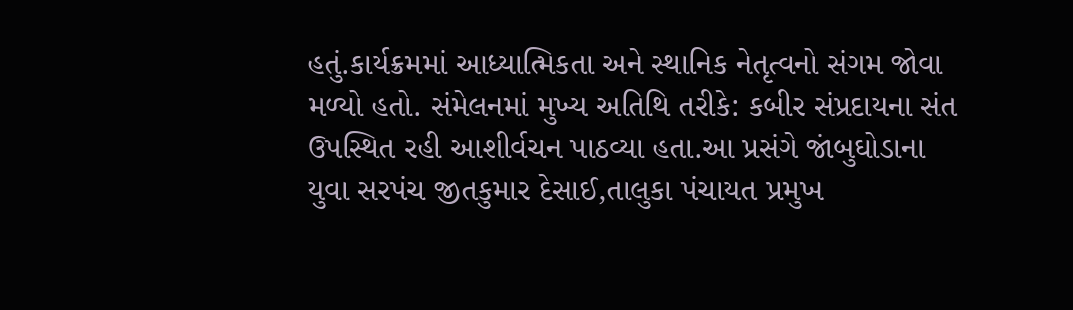હતું.કાર્યક્રમમાં આધ્યાત્મિકતા અને સ્થાનિક નેતૃત્વનો સંગમ જોવા મળ્યો હતો. સંમેલનમાં મુખ્ય અતિથિ તરીકે: કબીર સંપ્રદાયના સંત ઉપસ્થિત રહી આશીર્વચન પાઠવ્યા હતા.આ પ્રસંગે જાંબુઘોડાના યુવા સરપંચ જીતકુમાર દેસાઈ,તાલુકા પંચાયત પ્રમુખ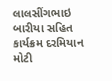લાલસીંગભાઇ બારીયા સહિત કાર્યક્રમ દરમિયાન મોટી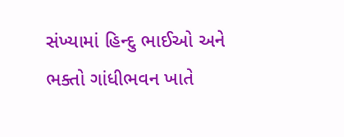સંખ્યામાં હિન્દુ ભાઈઓ અને ભક્તો ગાંધીભવન ખાતે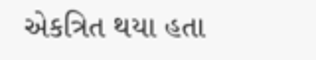એકત્રિત થયા હતા